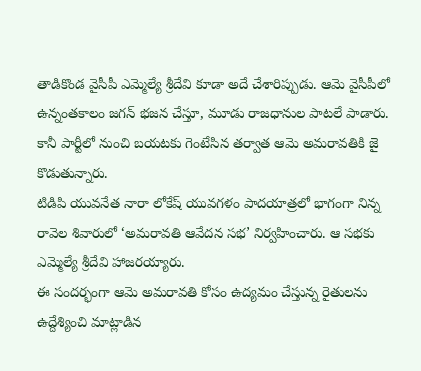తాడికొండ వైసీపీ ఎమ్మెల్యే శ్రీదేవి కూడా అదే చేశారిప్పుడు. ఆమె వైసీపీలో ఉన్నంతకాలం జగన్ భజన చేస్తూ, మూడు రాజధానుల పాటలే పాడారు. కానీ పార్టీలో నుంచి బయటకు గెంటేసిన తర్వాత ఆమె అమరావతికి జై కొడుతున్నారు.
టిడిపి యువనేత నారా లోకేష్ యువగళం పాదయాత్రలో భాగంగా నిన్న రావెల శివారులో ‘అమరావతి ఆవేదన సభ’ నిర్వహించారు. ఆ సభకు ఎమ్మెల్యే శ్రీదేవి హాజరయ్యారు.
ఈ సందర్భంగా ఆమె అమరావతి కోసం ఉద్యమం చేస్తున్న రైతులను ఉద్దేశ్యించి మాట్లాడిన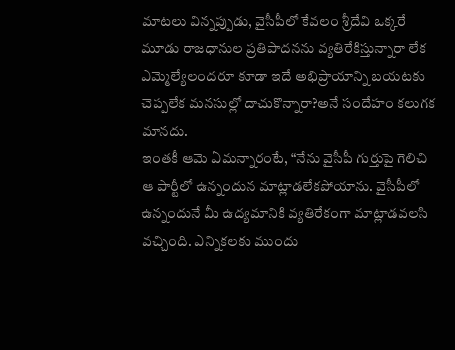మాటలు విన్నప్పుడు, వైసీపీలో కేవలం శ్రీదేవి ఒక్కరే మూడు రాజధానుల ప్రతిపాదనను వ్యతిరేకిస్తున్నారా లేక ఎమ్మెల్యేలందరూ కూడా ఇదే అభిప్రాయాన్ని బయటకు చెప్పలేక మనసుల్లో దాచుకొన్నారా?అనే సందేహం కలుగక మానదు.
ఇంతకీ ఆమె ఏమన్నారంటే, “నేను వైసీపీ గుర్తుపై గెలిచి ఆ పార్టీలో ఉన్నందున మాట్లాడలేకపోయాను. వైసీపీలో ఉన్నందునే మీ ఉద్యమానికి వ్యతిరేకంగా మాట్లాడవలసి వచ్చింది. ఎన్నికలకు ముందు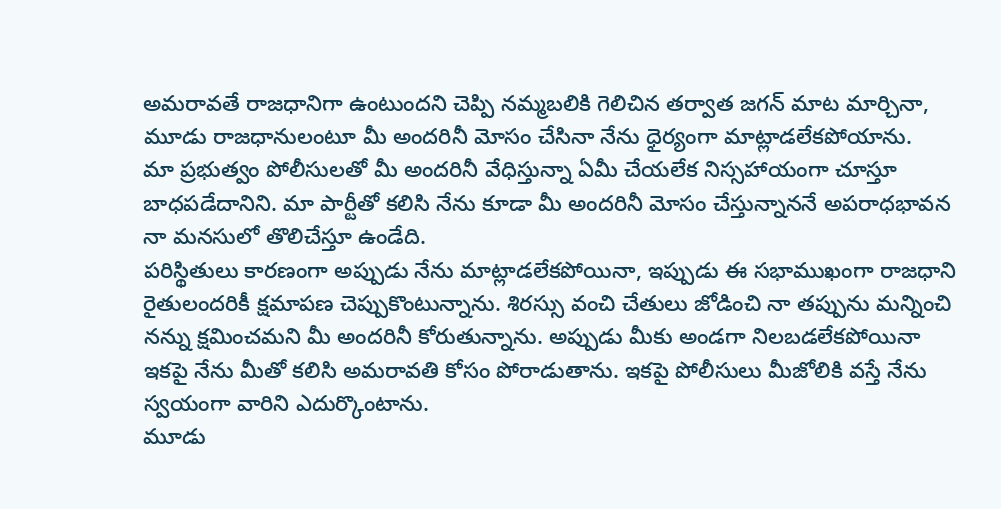అమరావతే రాజధానిగా ఉంటుందని చెప్పి నమ్మబలికి గెలిచిన తర్వాత జగన్ మాట మార్చినా, మూడు రాజధానులంటూ మీ అందరినీ మోసం చేసినా నేను ధైర్యంగా మాట్లాడలేకపోయాను.
మా ప్రభుత్వం పోలీసులతో మీ అందరినీ వేధిస్తున్నా ఏమీ చేయలేక నిస్సహాయంగా చూస్తూ బాధపడేదానిని. మా పార్టీతో కలిసి నేను కూడా మీ అందరినీ మోసం చేస్తున్నాననే అపరాధభావన నా మనసులో తొలిచేస్తూ ఉండేది.
పరిస్థితులు కారణంగా అప్పుడు నేను మాట్లాడలేకపోయినా, ఇప్పుడు ఈ సభాముఖంగా రాజధాని రైతులందరికీ క్షమాపణ చెప్పుకొంటున్నాను. శిరస్సు వంచి చేతులు జోడించి నా తప్పును మన్నించి నన్ను క్షమించమని మీ అందరినీ కోరుతున్నాను. అప్పుడు మీకు అండగా నిలబడలేకపోయినా ఇకపై నేను మీతో కలిసి అమరావతి కోసం పోరాడుతాను. ఇకపై పోలీసులు మీజోలికి వస్తే నేను స్వయంగా వారిని ఎదుర్కొంటాను.
మూడు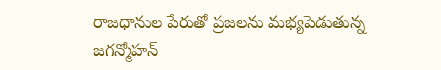రాజధానుల పేరుతో ప్రజలను మభ్యపెడుతున్న జగన్మోహన్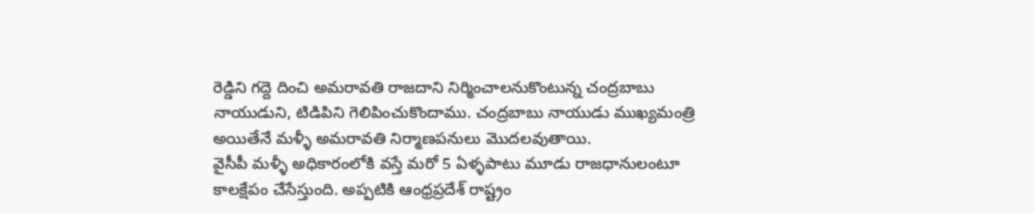రెడ్డిని గద్దె దించి అమరావతి రాజదాని నిర్మించాలనుకొంటున్న చంద్రబాబు నాయుడుని, టిడిపిని గెలిపించుకొందాము. చంద్రబాబు నాయుడు ముఖ్యమంత్రి అయితేనే మళ్ళీ అమరావతి నిర్మాణపనులు మొదలవుతాయి.
వైసీపీ మళ్ళీ అధికారంలోకి వస్తే మరో 5 ఏళ్ళపాటు మూడు రాజధానులంటూ కాలక్షేపం చేసేస్తుంది. అప్పటికి ఆంధ్రప్రదేశ్ రాష్ట్రం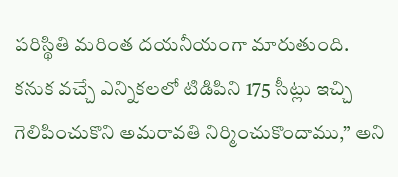పరిస్థితి మరింత దయనీయంగా మారుతుంది. కనుక వచ్చే ఎన్నికలలో టిడిపిని 175 సీట్లు ఇచ్చి గెలిపించుకొని అమరావతి నిర్మించుకొందాము,” అని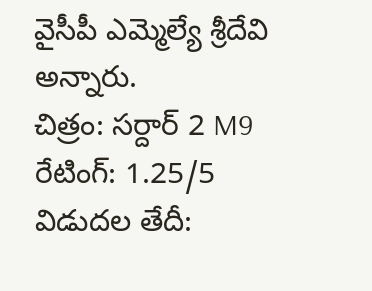వైసీపీ ఎమ్మెల్యే శ్రీదేవి అన్నారు.
చిత్రం: సర్దార్ 2 M9 రేటింగ్: 1.25/5 విడుదల తేదీ: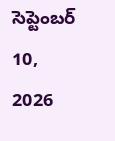సెప్టెంబర్ 10, 2026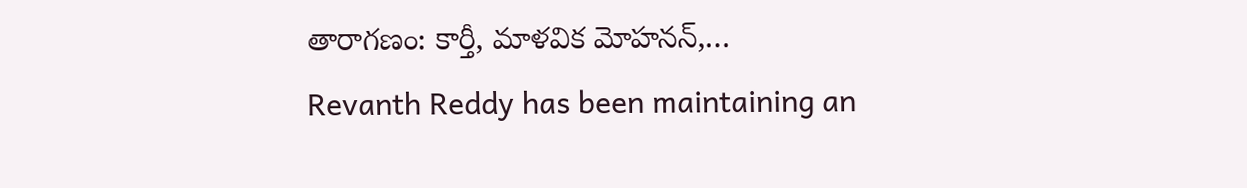తారాగణం: కార్తీ, మాళవిక మోహనన్,…
Revanth Reddy has been maintaining an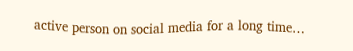active person on social media for a long time…